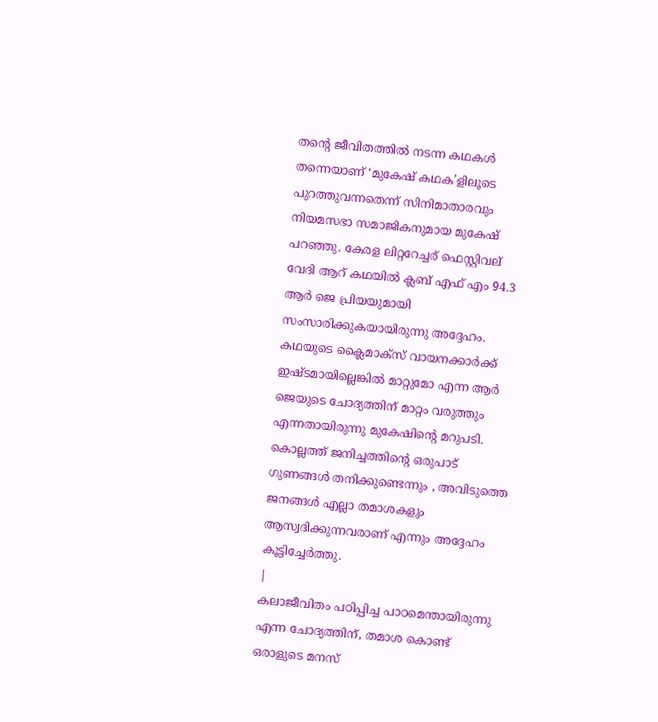തന്റെ ജീവിതത്തിൽ നടന്ന കഥകൾ തന്നെയാണ് ‘മുകേഷ് കഥക’ളിലൂടെ പുറത്തുവന്നതെന്ന് സിനിമാതാരവും നിയമസഭാ സമാജികനുമായ മുകേഷ് പറഞ്ഞു. കേരള ലിറ്ററേച്ചര് ഫെസ്റ്റിവല് വേദി ആറ് കഥയിൽ ക്ലബ് എഫ് എം 94.3 ആർ ജെ പ്രിയയുമായി സംസാരിക്കുകയായിരുന്നു അദ്ദേഹം. കഥയുടെ ക്ലൈമാക്സ് വായനക്കാർക്ക് ഇഷ്ടമായില്ലെങ്കിൽ മാറ്റുമോ എന്ന ആർ ജെയുടെ ചോദ്യത്തിന് മാറ്റം വരുത്തും എന്നതായിരുന്നു മുകേഷിന്റെ മറുപടി. കൊല്ലത്ത് ജനിച്ചത്തിന്റെ ഒരുപാട് ഗുണങ്ങൾ തനിക്കുണ്ടെന്നും , അവിടുത്തെ ജനങ്ങൾ എല്ലാ തമാശകളും ആസ്വദിക്കുന്നവരാണ് എന്നും അദ്ദേഹം കൂട്ടിച്ചേർത്തു.
|
കലാജീവിതം പഠിപ്പിച്ച പാഠമെന്തായിരുന്നു എന്ന ചോദ്യത്തിന്, തമാശ കൊണ്ട് ഒരാളുടെ മനസ്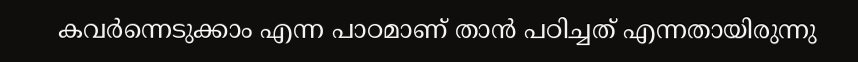കവർന്നെടുക്കാം എന്ന പാഠമാണ് താൻ പഠിച്ചത് എന്നതായിരുന്നു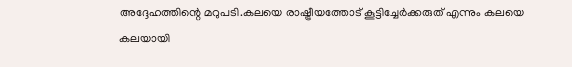അദ്ദേഹത്തിന്റെ മറുപടി.കലയെ രാഷ്ട്രീയത്തോട് കൂട്ടിച്ചേർക്കരുത് എന്നും കലയെ കലയായി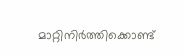മാറ്റിനിർത്തിക്കൊണ്ട്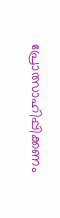പ്രോത്സാഹിപ്പിക്കണം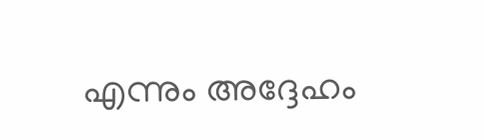എന്നും അദ്ദേഹം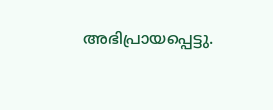അഭിപ്രായപ്പെട്ടു.